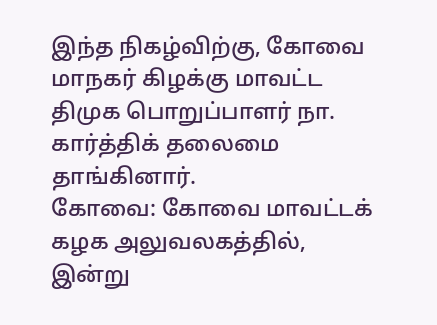இந்த நிகழ்விற்கு, கோவை மாநகர் கிழக்கு மாவட்ட திமுக பொறுப்பாளர் நா. கார்த்திக் தலைமை தாங்கினார்.
கோவை: கோவை மாவட்டக் கழக அலுவலகத்தில், இன்று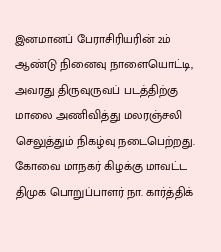இனமானப் பேராசிரியரின் 2ம் ஆண்டு நினைவு நாளையொட்டி, அவரது திருவுருவப் படத்திற்கு மாலை அணிவித்து மலரஞ்சலி செலுத்தும் நிகழ்வு நடைபெற்றது.
கோவை மாநகர் கிழக்கு மாவட்ட திமுக பொறுப்பாளர் நா. கார்த்திக்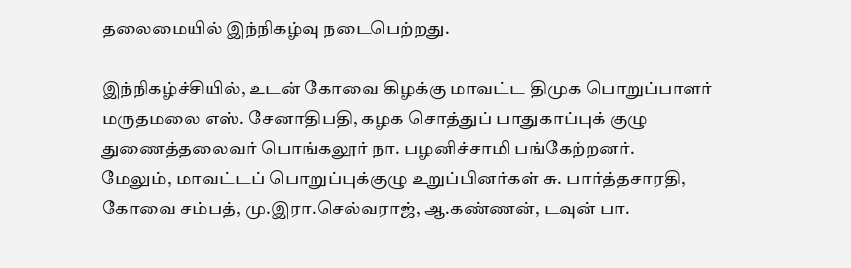தலைமையில் இந்நிகழ்வு நடைபெற்றது.

இந்நிகழ்ச்சியில், உடன் கோவை கிழக்கு மாவட்ட திமுக பொறுப்பாளர் மருதமலை எஸ். சேனாதிபதி, கழக சொத்துப் பாதுகாப்புக் குழு துணைத்தலைவர் பொங்கலூர் நா. பழனிச்சாமி பங்கேற்றனர்.
மேலும், மாவட்டப் பொறுப்புக்குழு உறுப்பினர்கள் சு. பார்த்தசாரதி, கோவை சம்பத், மு.இரா.செல்வராஜ், ஆ.கண்ணன், டவுன் பா.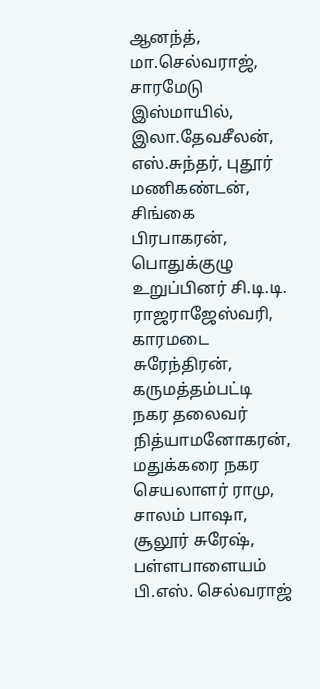ஆனந்த், மா.செல்வராஜ், சாரமேடு இஸ்மாயில், இலா.தேவசீலன், எஸ்.சுந்தர், புதூர் மணிகண்டன், சிங்கை பிரபாகரன், பொதுக்குழு உறுப்பினர் சி.டி.டி. ராஜராஜேஸ்வரி, காரமடை சுரேந்திரன், கருமத்தம்பட்டி நகர தலைவர் நித்யாமனோகரன், மதுக்கரை நகர செயலாளர் ராமு, சாலம் பாஷா, சூலூர் சுரேஷ், பள்ளபாளையம் பி.எஸ். செல்வராஜ்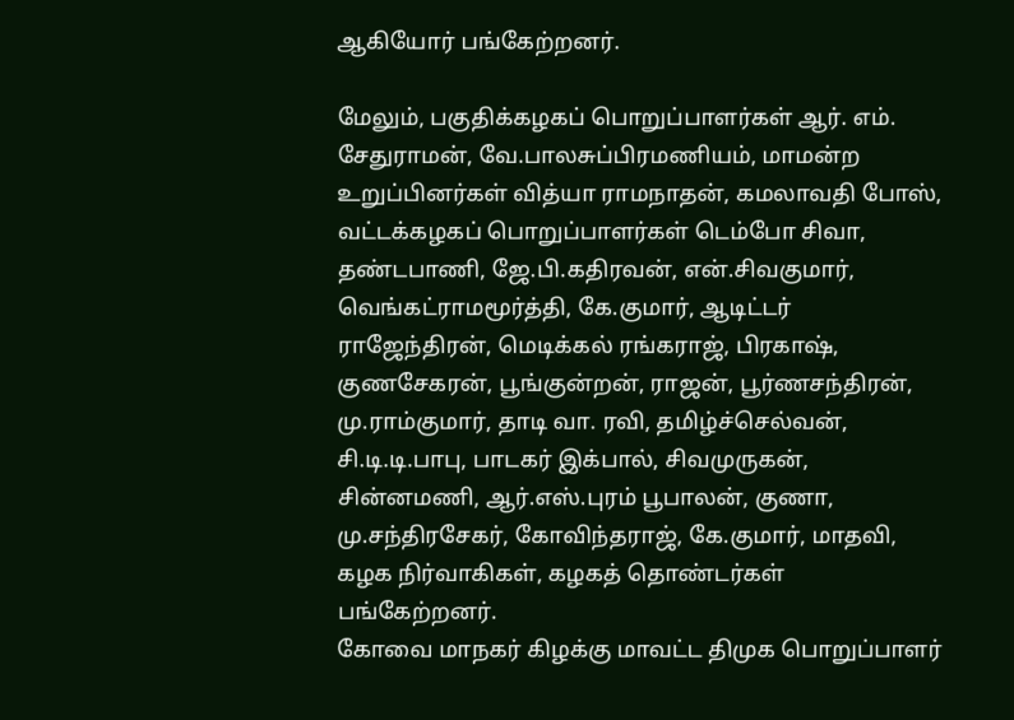ஆகியோர் பங்கேற்றனர்.

மேலும், பகுதிக்கழகப் பொறுப்பாளர்கள் ஆர். எம். சேதுராமன், வே.பாலசுப்பிரமணியம், மாமன்ற உறுப்பினர்கள் வித்யா ராமநாதன், கமலாவதி போஸ், வட்டக்கழகப் பொறுப்பாளர்கள் டெம்போ சிவா, தண்டபாணி, ஜே.பி.கதிரவன், என்.சிவகுமார், வெங்கட்ராமமூர்த்தி, கே.குமார், ஆடிட்டர் ராஜேந்திரன், மெடிக்கல் ரங்கராஜ், பிரகாஷ், குணசேகரன், பூங்குன்றன், ராஜன், பூர்ணசந்திரன், மு.ராம்குமார், தாடி வா. ரவி, தமிழ்ச்செல்வன், சி.டி.டி.பாபு, பாடகர் இக்பால், சிவமுருகன், சின்னமணி, ஆர்.எஸ்.புரம் பூபாலன், குணா, மு.சந்திரசேகர், கோவிந்தராஜ், கே.குமார், மாதவி, கழக நிர்வாகிகள், கழகத் தொண்டர்கள் பங்கேற்றனர்.
கோவை மாநகர் கிழக்கு மாவட்ட திமுக பொறுப்பாளர்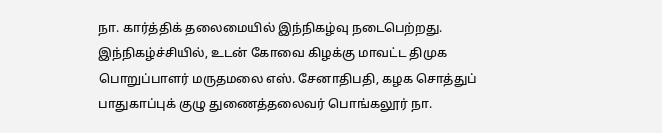நா. கார்த்திக் தலைமையில் இந்நிகழ்வு நடைபெற்றது.
இந்நிகழ்ச்சியில், உடன் கோவை கிழக்கு மாவட்ட திமுக பொறுப்பாளர் மருதமலை எஸ். சேனாதிபதி, கழக சொத்துப் பாதுகாப்புக் குழு துணைத்தலைவர் பொங்கலூர் நா.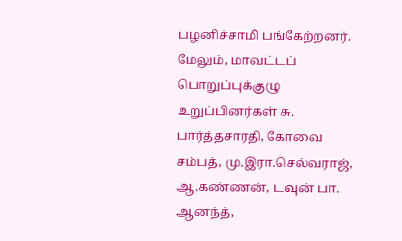பழனிச்சாமி பங்கேற்றனர்.
மேலும், மாவட்டப் பொறுப்புக்குழு உறுப்பினர்கள் சு. பார்த்தசாரதி, கோவை சம்பத், மு.இரா.செல்வராஜ், ஆ.கண்ணன், டவுன் பா. ஆனந்த்,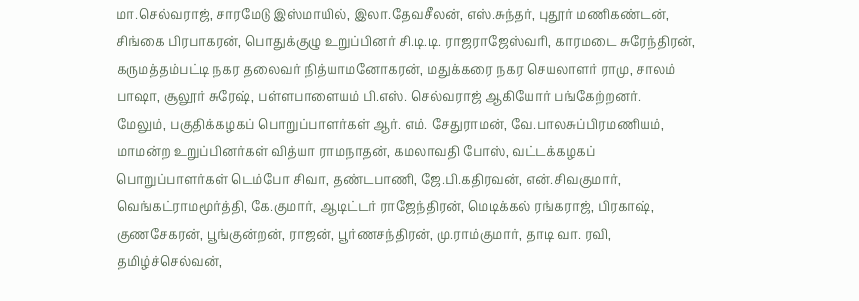மா.செல்வராஜ், சாரமேடு இஸ்மாயில், இலா.தேவசீலன், எஸ்.சுந்தர், புதூர் மணிகண்டன், சிங்கை பிரபாகரன், பொதுக்குழு உறுப்பினர் சி.டி.டி. ராஜராஜேஸ்வரி, காரமடை சுரேந்திரன், கருமத்தம்பட்டி நகர தலைவர் நித்யாமனோகரன், மதுக்கரை நகர செயலாளர் ராமு, சாலம் பாஷா, சூலூர் சுரேஷ், பள்ளபாளையம் பி.எஸ். செல்வராஜ் ஆகியோர் பங்கேற்றனர்.
மேலும், பகுதிக்கழகப் பொறுப்பாளர்கள் ஆர். எம். சேதுராமன், வே.பாலசுப்பிரமணியம், மாமன்ற உறுப்பினர்கள் வித்யா ராமநாதன், கமலாவதி போஸ், வட்டக்கழகப் பொறுப்பாளர்கள் டெம்போ சிவா, தண்டபாணி, ஜே.பி.கதிரவன், என்.சிவகுமார், வெங்கட்ராமமூர்த்தி, கே.குமார், ஆடிட்டர் ராஜேந்திரன், மெடிக்கல் ரங்கராஜ், பிரகாஷ், குணசேகரன், பூங்குன்றன், ராஜன், பூர்ணசந்திரன், மு.ராம்குமார், தாடி வா. ரவி, தமிழ்ச்செல்வன்,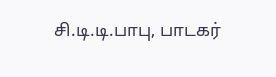சி.டி.டி.பாபு, பாடகர்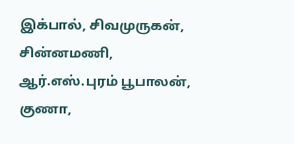இக்பால், சிவமுருகன், சின்னமணி, ஆர்.எஸ்.புரம் பூபாலன், குணா,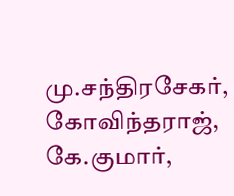மு.சந்திரசேகர், கோவிந்தராஜ், கே.குமார்,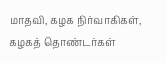மாதவி, கழக நிர்வாகிகள், கழகத் தொண்டர்கள்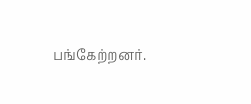பங்கேற்றனர்.